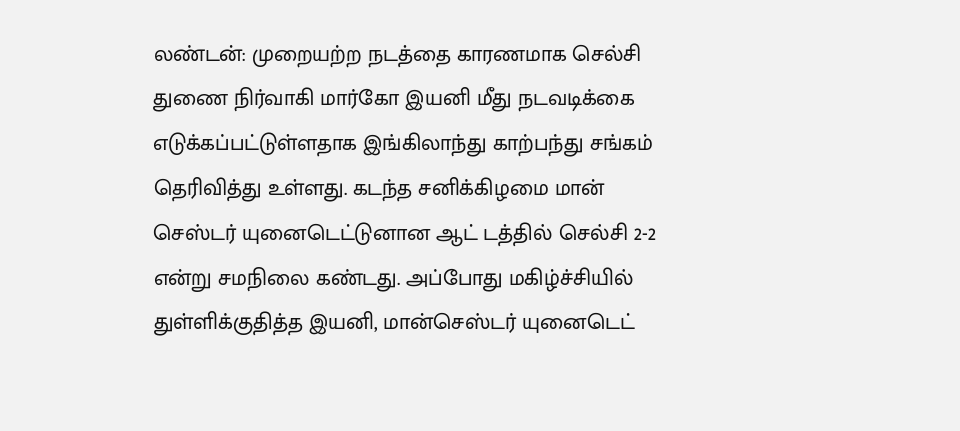லண்டன்: முறையற்ற நடத்தை காரணமாக செல்சி துணை நிர்வாகி மார்கோ இயனி மீது நடவடிக்கை எடுக்கப்பட்டுள்ளதாக இங்கிலாந்து காற்பந்து சங்கம் தெரிவித்து உள்ளது. கடந்த சனிக்கிழமை மான் செஸ்டர் யுனைடெட்டுனான ஆட் டத்தில் செல்சி 2-2 என்று சமநிலை கண்டது. அப்போது மகிழ்ச்சியில் துள்ளிக்குதித்த இயனி, மான்செஸ்டர் யுனைடெட்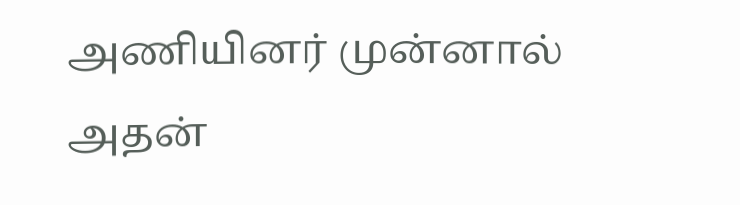அணியினர் முன்னால் அதன்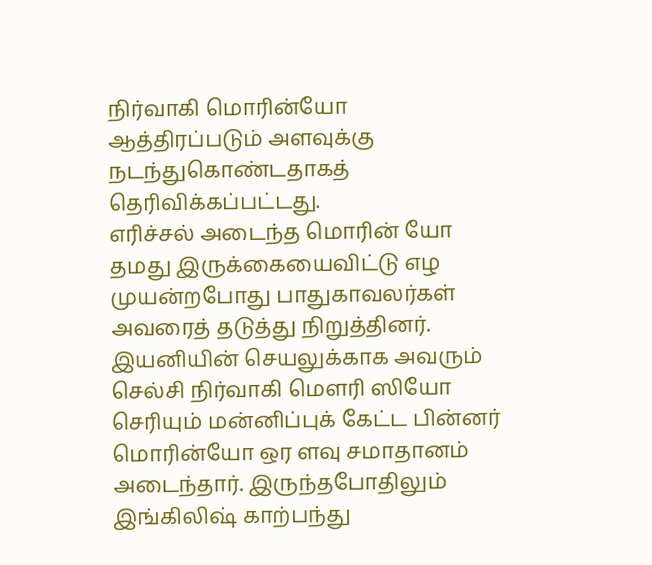நிர்வாகி மொரின்யோ ஆத்திரப்படும் அளவுக்கு நடந்துகொண்டதாகத் தெரிவிக்கப்பட்டது.
எரிச்சல் அடைந்த மொரின் யோ தமது இருக்கையைவிட்டு எழ முயன்றபோது பாதுகாவலர்கள் அவரைத் தடுத்து நிறுத்தினர். இயனியின் செயலுக்காக அவரும் செல்சி நிர்வாகி மௌரி ஸியோ செரியும் மன்னிப்புக் கேட்ட பின்னர் மொரின்யோ ஒர ளவு சமாதானம் அடைந்தார். இருந்தபோதிலும் இங்கிலிஷ் காற்பந்து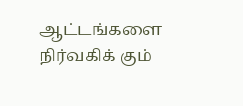ஆட்டங்களை நிர்வகிக் கும்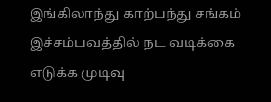இங்கிலாந்து காற்பந்து சங்கம் இச்சம்பவத்தில் நட வடிக்கை எடுக்க முடிவு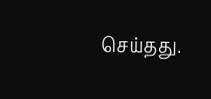செய்தது.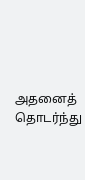அதனைத் தொடர்ந்து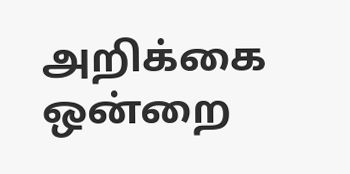அறிக்கை ஒன்றை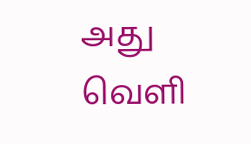அது வெளி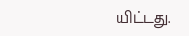யிட்டது.